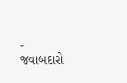- જવાબદારો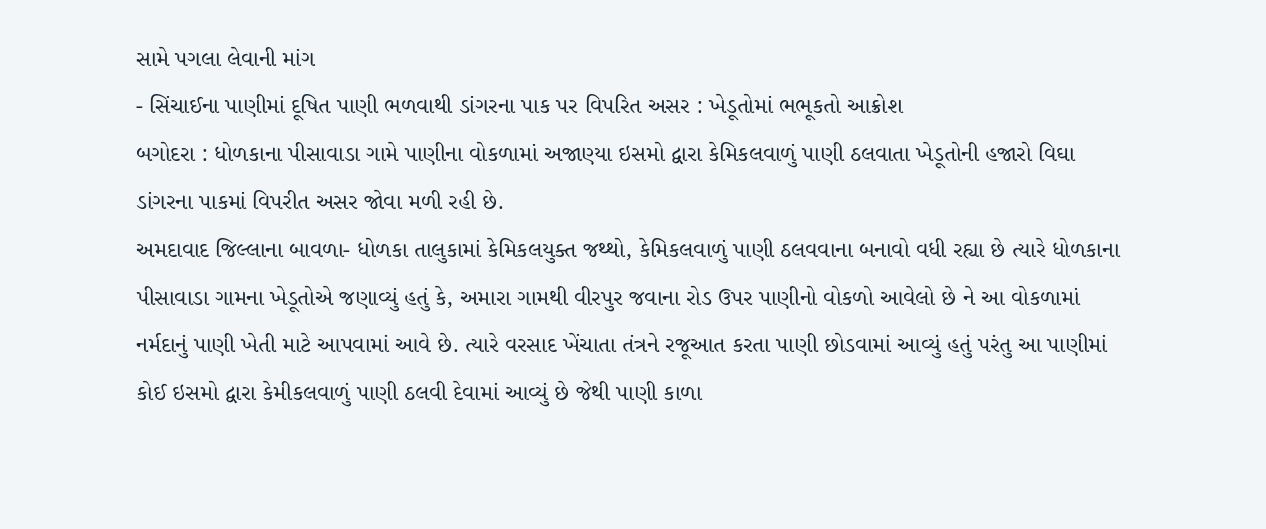સામે પગલા લેવાની માંગ
- સિંચાઈના પાણીમાં દૂષિત પાણી ભળવાથી ડાંગરના પાક પર વિપરિત અસર : ખેડૂતોમાં ભભૂકતો આક્રોશ
બગોદરા : ધોળકાના પીસાવાડા ગામે પાણીના વોકળામાં અજાણ્યા ઇસમો દ્વારા કેમિકલવાળું પાણી ઠલવાતા ખેડૂતોની હજારો વિઘા ડાંગરના પાકમાં વિપરીત અસર જોવા મળી રહી છે.
અમદાવાદ જિલ્લાના બાવળા- ધોળકા તાલુકામાં કેમિકલયુક્ત જથ્થો, કેમિકલવાળું પાણી ઠલવવાના બનાવો વધી રહ્યા છે ત્યારે ધોળકાના પીસાવાડા ગામના ખેડૂતોએ જણાવ્યું હતું કે, અમારા ગામથી વીરપુર જવાના રોડ ઉપર પાણીનો વોકળો આવેલો છે ને આ વોકળામાં નર્મદાનું પાણી ખેતી માટે આપવામાં આવે છે. ત્યારે વરસાદ ખેંચાતા તંત્રને રજૂઆત કરતા પાણી છોડવામાં આવ્યું હતું પરંતુ આ પાણીમાં કોઈ ઇસમો દ્વારા કેમીકલવાળું પાણી ઠલવી દેવામાં આવ્યું છે જેથી પાણી કાળા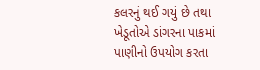કલરનું થઈ ગયું છે તથા ખેડૂતોએ ડાંગરના પાકમાં પાણીનો ઉપયોગ કરતા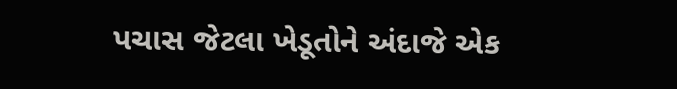પચાસ જેટલા ખેડૂતોને અંદાજે એક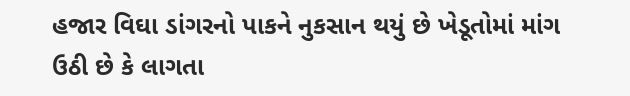હજાર વિઘા ડાંગરનો પાકને નુકસાન થયું છે ખેડૂતોમાં માંગ ઉઠી છે કે લાગતા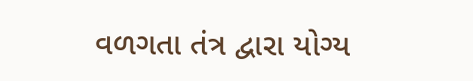વળગતા તંત્ર દ્વારા યોગ્ય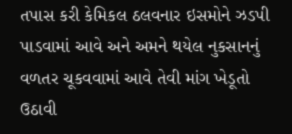તપાસ કરી કેમિકલ ઠલવનાર ઇસમોને ઝડપી પાડવામાં આવે અને અમને થયેલ નુકસાનનું વળતર ચૂકવવામાં આવે તેવી માંગ ખેડૂતો ઉઠાવી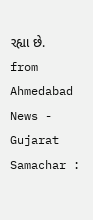રહ્યા છે.
from Ahmedabad News - Gujarat Samachar :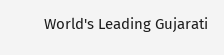World's Leading Gujarati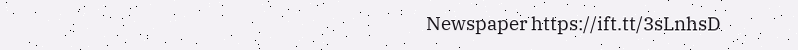Newspaper https://ift.tt/3sLnhsD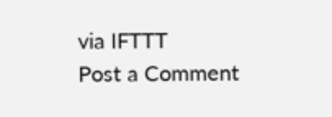via IFTTT
Post a Comment